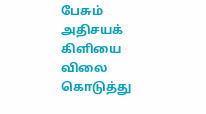பேசும் அதிசயக் கிளியை
விலை கொடுத்து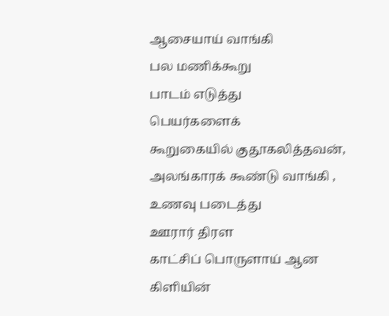ஆசையாய் வாங்கி
பல மணிக்கூறு
பாடம் எடுத்து
பெயர்களைக்
கூறுகையில் குதூகலித்தவன்,
அலங்காரக் கூண்டு வாங்கி ,
உணவு படைத்து
ஊரார் திரள
காட்சிப் பொருளாய் ஆன
கிளியின்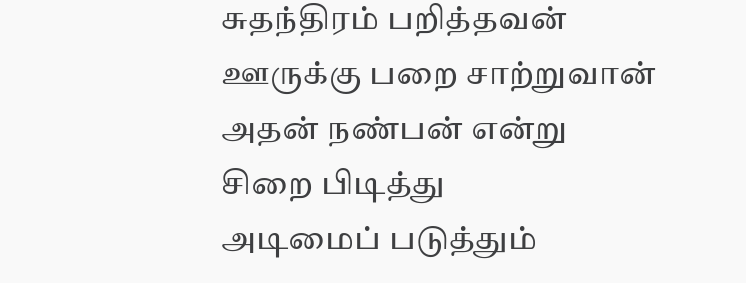சுதந்திரம் பறித்தவன்
ஊருக்கு பறை சாற்றுவான்
அதன் நண்பன் என்று
சிறை பிடித்து
அடிமைப் படுத்தும்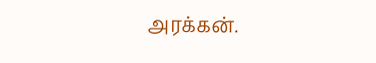அரக்கன்.